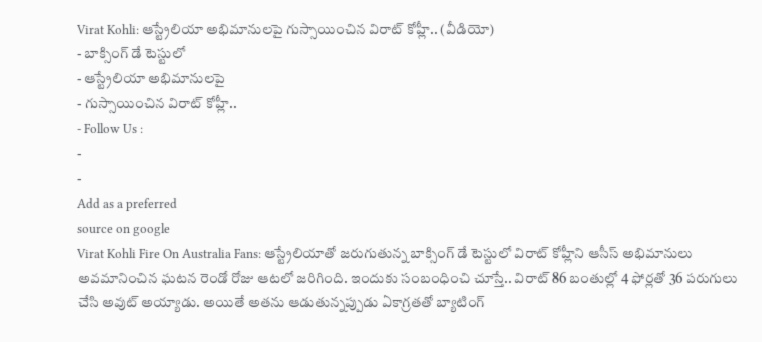Virat Kohli: ఆస్ట్రేలియా అభిమానులపై గుస్సాయించిన విరాట్ కోహ్లీ.. (వీడియో)
- బాక్సింగ్ డే టెస్టులో
- ఆస్ట్రేలియా అభిమానులపై
- గుస్సాయించిన విరాట్ కోహ్లీ..
- Follow Us :
-
-
Add as a preferred
source on google
Virat Kohli Fire On Australia Fans: ఆస్ట్రేలియాతో జరుగుతున్న బాక్సింగ్ డే టెస్టులో విరాట్ కోహ్లీని ఆసీస్ అభిమానులు అవమానించిన ఘటన రెండో రోజు ఆటలో జరిగింది. ఇందుకు సంబంధించి చూస్తే.. విరాట్ 86 బంతుల్లో 4 ఫోర్లతో 36 పరుగులు చేసి అవుట్ అయ్యాడు. అయితే అతను ఆడుతున్నప్పుడు ఏకాగ్రతతో బ్యాటింగ్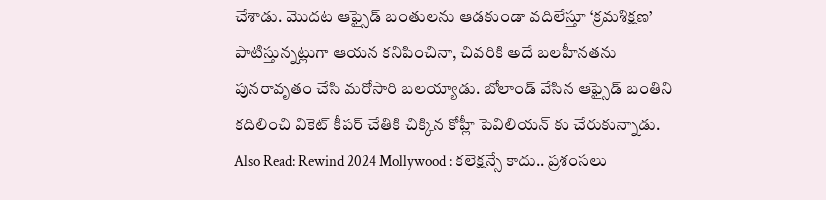చేశాడు. మొదట ఆఫ్సైడ్ బంతులను ఆడకుండా వదిలేస్తూ ‘క్రమశిక్షణ’ పాటిస్తున్నట్లుగా ఆయన కనిపించినా, చివరికి అదే బలహీనతను పునరావృతం చేసి మరోసారి బలయ్యాడు. బోలాండ్ వేసిన ఆఫ్సైడ్ బంతిని కదిలించి వికెట్ కీపర్ చేతికి చిక్కిన కోహ్లీ పెవిలియన్ కు చేరుకున్నాడు.
Also Read: Rewind 2024 Mollywood : కలెక్షన్సే కాదు.. ప్రశంసలు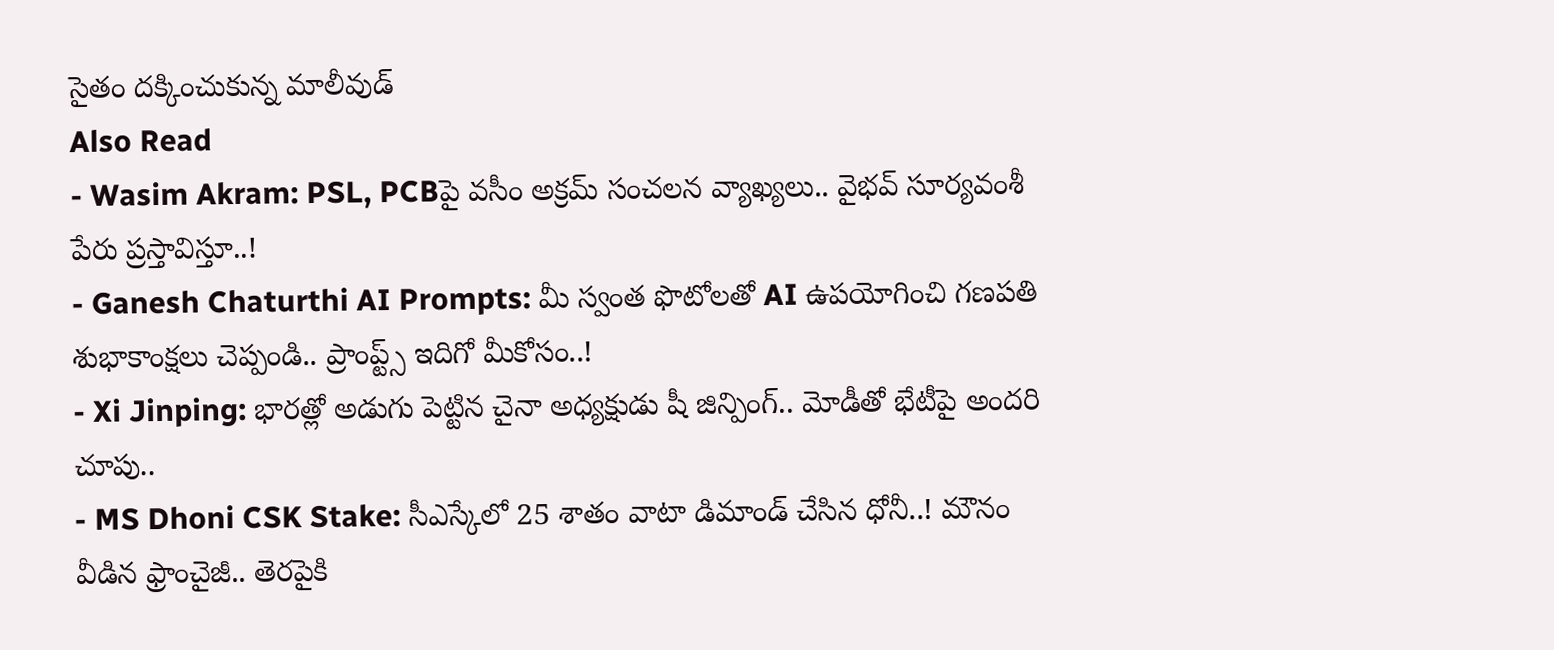సైతం దక్కించుకున్న మాలీవుడ్
Also Read
- Wasim Akram: PSL, PCBపై వసీం అక్రమ్ సంచలన వ్యాఖ్యలు.. వైభవ్ సూర్యవంశీ పేరు ప్రస్తావిస్తూ..!
- Ganesh Chaturthi AI Prompts: మీ స్వంత ఫొటోలతో AI ఉపయోగించి గణపతి శుభాకాంక్షలు చెప్పండి.. ప్రాంప్ట్స్ ఇదిగో మీకోసం..!
- Xi Jinping: భారత్లో అడుగు పెట్టిన చైనా అధ్యక్షుడు షీ జిన్పింగ్.. మోడీతో భేటీపై అందరి చూపు..
- MS Dhoni CSK Stake: సీఎస్కేలో 25 శాతం వాటా డిమాండ్ చేసిన ధోనీ..! మౌనం వీడిన ఫ్రాంచైజీ.. తెరపైకి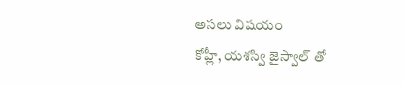అసలు విషయం
కోహ్లీ, యశస్వి జైస్వాల్ తో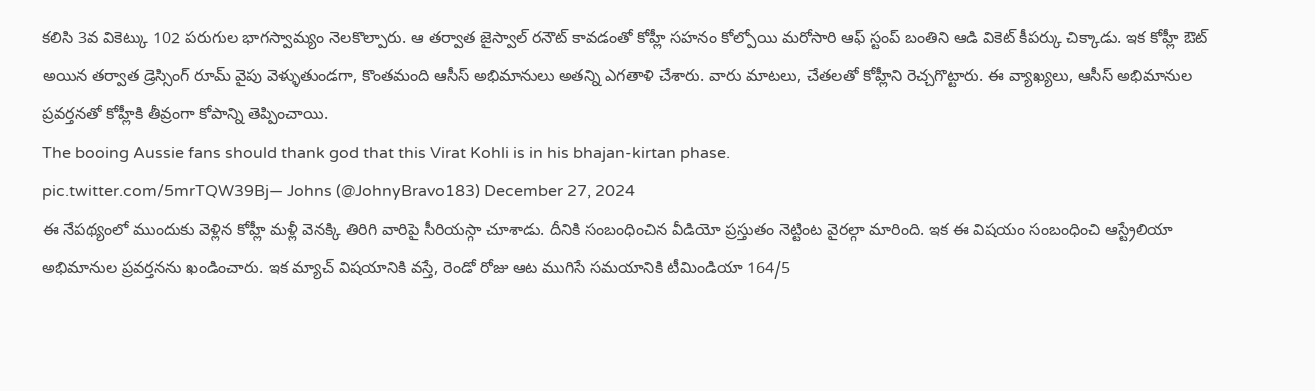కలిసి 3వ వికెట్కు 102 పరుగుల భాగస్వామ్యం నెలకొల్పారు. ఆ తర్వాత జైస్వాల్ రనౌట్ కావడంతో కోహ్లీ సహనం కోల్పోయి మరోసారి ఆఫ్ స్టంప్ బంతిని ఆడి వికెట్ కీపర్కు చిక్కాడు. ఇక కోహ్లీ ఔట్ అయిన తర్వాత డ్రెస్సింగ్ రూమ్ వైపు వెళ్ళుతుండగా, కొంతమంది ఆసీస్ అభిమానులు అతన్ని ఎగతాళి చేశారు. వారు మాటలు, చేతలతో కోహ్లీని రెచ్చగొట్టారు. ఈ వ్యాఖ్యలు, ఆసీస్ అభిమానుల ప్రవర్తనతో కోహ్లీకి తీవ్రంగా కోపాన్ని తెప్పించాయి.
The booing Aussie fans should thank god that this Virat Kohli is in his bhajan-kirtan phase.
pic.twitter.com/5mrTQW39Bj— Johns (@JohnyBravo183) December 27, 2024
ఈ నేపథ్యంలో ముందుకు వెళ్లిన కోహ్లీ మళ్లీ వెనక్కి తిరిగి వారిపై సీరియస్గా చూశాడు. దీనికి సంబంధించిన వీడియో ప్రస్తుతం నెట్టింట వైరల్గా మారింది. ఇక ఈ విషయం సంబంధించి ఆస్ట్రేలియా అభిమానుల ప్రవర్తనను ఖండించారు. ఇక మ్యాచ్ విషయానికి వస్తే, రెండో రోజు ఆట ముగిసే సమయానికి టీమిండియా 164/5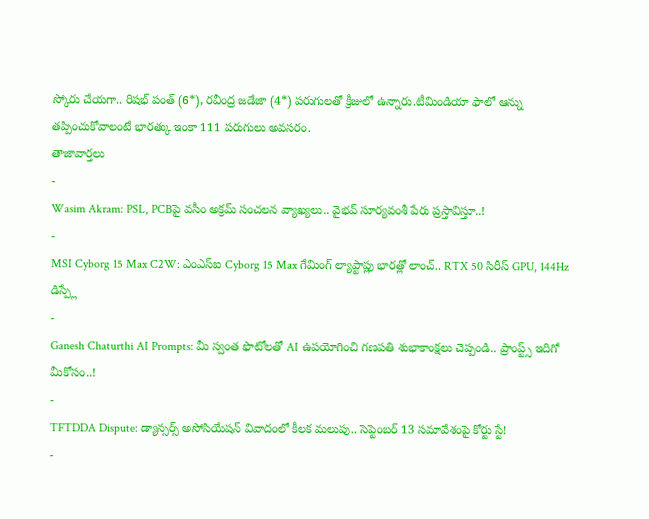స్కోరు చేయగా.. రిషభ్ పంత్ (6*), రవీంద్ర జడేజా (4*) పరుగులతో క్రీజులో ఉన్నారు.టీమిండియా ఫాలో ఆన్ను తప్పించుకోవాలంటే భారత్కు ఇంకా 111 పరుగులు అవసరం.
తాజావార్తలు
-
Wasim Akram: PSL, PCBపై వసీం అక్రమ్ సంచలన వ్యాఖ్యలు.. వైభవ్ సూర్యవంశీ పేరు ప్రస్తావిస్తూ..!
-
MSI Cyborg 15 Max C2W: ఎంఎస్ఐ Cyborg 15 Max గేమింగ్ ల్యాప్టాప్లు భారత్లో లాంచ్.. RTX 50 సిరీస్ GPU, 144Hz డిస్ప్లే
-
Ganesh Chaturthi AI Prompts: మీ స్వంత ఫొటోలతో AI ఉపయోగించి గణపతి శుభాకాంక్షలు చెప్పండి.. ప్రాంప్ట్స్ ఇదిగో మీకోసం..!
-
TFTDDA Dispute: డ్యాన్సర్స్ అసోసియేషన్ వివాదంలో కీలక మలుపు.. సెప్టెంబర్ 13 సమావేశంపై కోర్టు స్టే!
-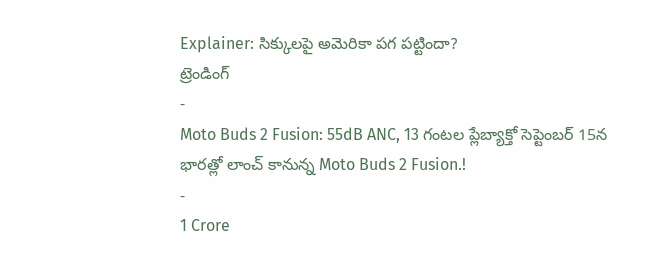Explainer: సిక్కులపై అమెరికా పగ పట్టిందా?
ట్రెండింగ్
-
Moto Buds 2 Fusion: 55dB ANC, 13 గంటల ప్లేబ్యాక్తో సెప్టెంబర్ 15న భారత్లో లాంచ్ కానున్న Moto Buds 2 Fusion.!
-
1 Crore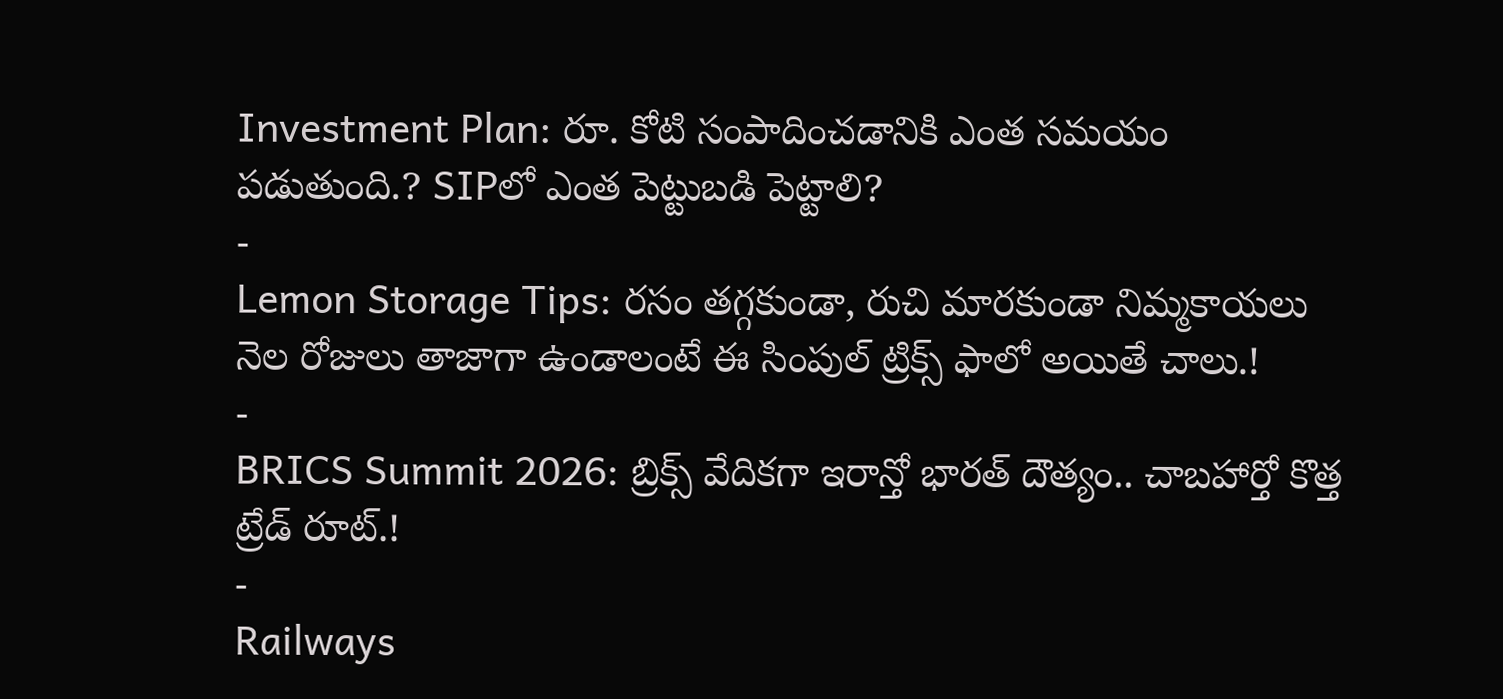Investment Plan: రూ. కోటి సంపాదించడానికి ఎంత సమయం పడుతుంది.? SIPలో ఎంత పెట్టుబడి పెట్టాలి?
-
Lemon Storage Tips: రసం తగ్గకుండా, రుచి మారకుండా నిమ్మకాయలు నెల రోజులు తాజాగా ఉండాలంటే ఈ సింపుల్ ట్రిక్స్ ఫాలో అయితే చాలు.!
-
BRICS Summit 2026: బ్రిక్స్ వేదికగా ఇరాన్తో భారత్ దౌత్యం.. చాబహార్తో కొత్త ట్రేడ్ రూట్.!
-
Railways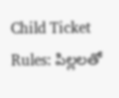Child Ticket Rules: పిల్లలతో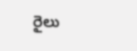రైలు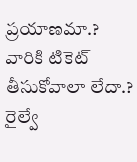ప్రయాణమా.? వారికి టికెట్ తీసుకోవాలా లేదా.? రైల్వే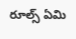రూల్స్ ఏమి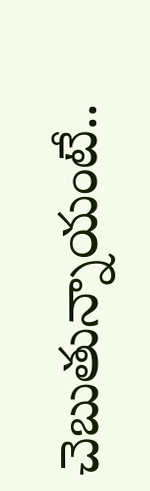చెబుతున్నాయంటే..